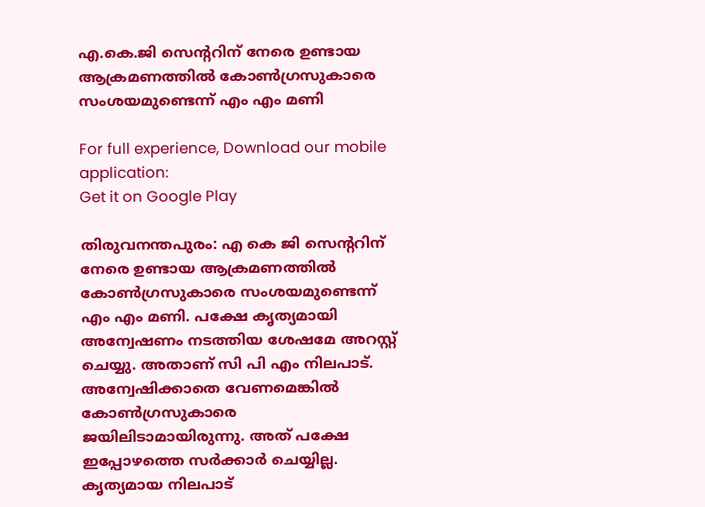എ.കെ.ജി സെന്ററിന് നേരെ ഉണ്ടായ ആക്രമണത്തില്‍ കോണ്‍ഗ്രസുകാരെ സംശയമുണ്ടെന്ന് എം എം മണി

For full experience, Download our mobile application:
Get it on Google Play

തിരുവനന്തപുരം: എ കെ ജി സെന്ററിന് നേരെ ഉണ്ടായ ആക്രമണത്തില്‍ കോണ്‍ഗ്രസുകാരെ സംശയമുണ്ടെന്ന് എം എം മണി. പക്ഷേ കൃത്യമായി അന്വേഷണം നടത്തിയ ശേഷമേ അറസ്റ്റ് ചെയ്യു. അതാണ് സി പി എം നിലപാട്. അന്വേഷിക്കാതെ വേണമെങ്കില്‍ കോണ്‍ഗ്രസുകാരെ ജയിലിടാമായിരുന്നു. അത് പക്ഷേ ഇപ്പോഴത്തെ സര്‍ക്കാര്‍ ചെയ്യില്ല. കൃത്യമായ നിലപാട്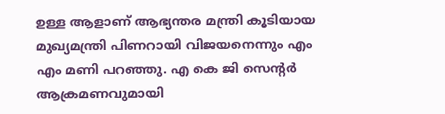ഉള്ള ആളാണ് ആഭ്യന്തര മന്ത്രി കൂടിയായ മുഖ്യമന്ത്രി പിണറായി വിജയനെന്നും എം എം മണി പറഞ്ഞു. എ കെ ജി സെന്‍റര്‍ ആക്രമണവുമായി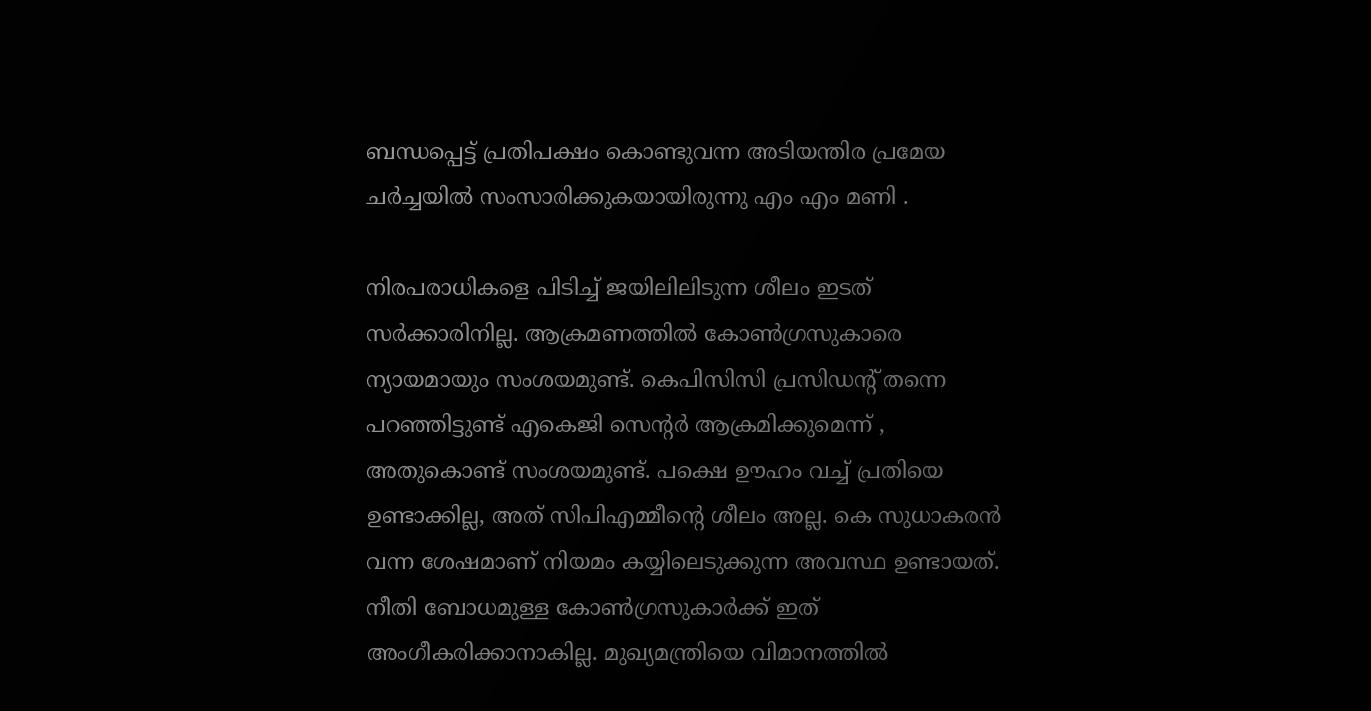ബന്ധപ്പെട്ട് പ്രതിപക്ഷം കൊണ്ടുവന്ന അടിയന്തിര പ്രമേയ ചര്‍ച്ചയില്‍ സംസാരിക്കുകയായിരുന്നു എം എം മണി .

നിരപരാധികളെ പിടിച്ച്‌ ജയിലിലിടുന്ന ശീലം ഇടത് സര്‍ക്കാരിനില്ല. ആക്രമണത്തില്‍ കോണ്‍ഗ്രസുകാരെ ന്യായമായും സംശയമുണ്ട്. കെപിസിസി പ്രസിഡന്റ് തന്നെ പറഞ്ഞിട്ടുണ്ട് എകെജി സെന്‍റര്‍ ആക്രമിക്കുമെന്ന് , അതുകൊണ്ട് സംശയമുണ്ട്. പക്ഷെ ഊഹം വച്ച്‌ പ്രതിയെ ഉണ്ടാക്കില്ല, അത് സിപിഎമ്മീന്റെ ശീലം അല്ല. കെ സുധാകരന്‍ വന്ന ശേഷമാണ് നിയമം കയ്യിലെടുക്കുന്ന അവസ്ഥ ഉണ്ടായത്. നീതി ബോധമുള്ള കോണ്‍ഗ്രസുകാര്‍ക്ക് ഇത് അംഗീകരിക്കാനാകില്ല. മുഖ്യമന്ത്രിയെ വിമാനത്തില്‍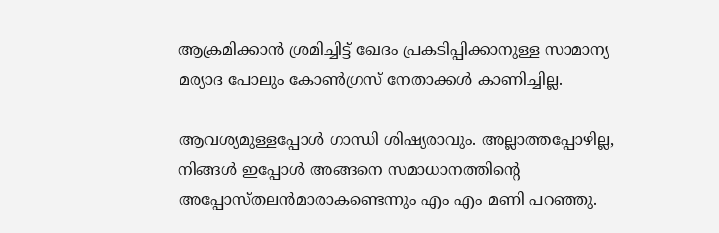ആക്രമിക്കാന്‍ ശ്രമിച്ചിട്ട് ഖേദം പ്രകടിപ്പിക്കാനുള്ള സാമാന്യ മര്യാദ പോലും കോണ്‍ഗ്രസ് നേതാക്കള്‍ കാണിച്ചില്ല.

ആവശ്യമുള്ളപ്പോള്‍ ഗാന്ധി ശിഷ്യരാവും. അല്ലാത്തപ്പോഴില്ല, നിങ്ങള്‍ ഇപ്പോള്‍ അങ്ങനെ സമാധാനത്തിന്റെ  അപ്പോസ്തലന്‍മാരാകണ്ടെന്നും എം എം മണി പറഞ്ഞു.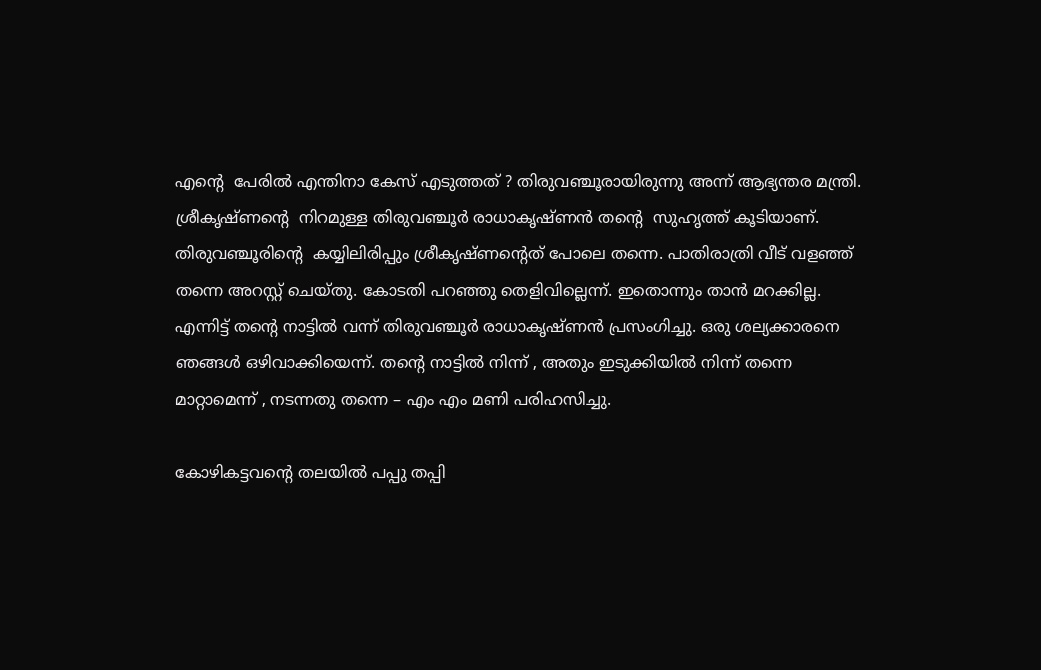എന്റെ  പേരില്‍ എന്തിനാ കേസ് എടുത്തത് ? തിരുവഞ്ചൂരായിരുന്നു അന്ന് ആഭ്യന്തര മന്ത്രി. ശ്രീകൃഷ്ണന്റെ  നിറമുള്ള തിരുവഞ്ചൂര്‍ രാധാകൃഷ്ണന്‍ തന്റെ  സുഹൃത്ത് കൂടിയാണ്. തിരുവഞ്ചൂരിന്റെ  കയ്യിലിരിപ്പും ശ്രീകൃഷ്ണന്റെത് പോലെ തന്നെ. പാതിരാത്രി വീട് വളഞ്ഞ് തന്നെ അറസ്റ്റ് ചെയ്തു. കോടതി പറഞ്ഞു തെളിവില്ലെന്ന്. ഇതൊന്നും താന്‍ മറക്കില്ല. എന്നിട്ട് തന്റെ നാട്ടില്‍ വന്ന് തിരുവഞ്ചൂര്‍ രാധാകൃഷ്ണന്‍ പ്രസംഗിച്ചു. ഒരു ശല്യക്കാരനെ ഞങ്ങള്‍ ഒഴിവാക്കിയെന്ന്. തന്റെ നാട്ടില്‍ നിന്ന് , അതും ഇടുക്കിയില്‍ നിന്ന് തന്നെ മാറ്റാമെന്ന് , നടന്നതു തന്നെ – എം എം മണി പരിഹസിച്ചു.

കോഴികട്ടവന്റെ തലയില്‍ പപ്പു തപ്പി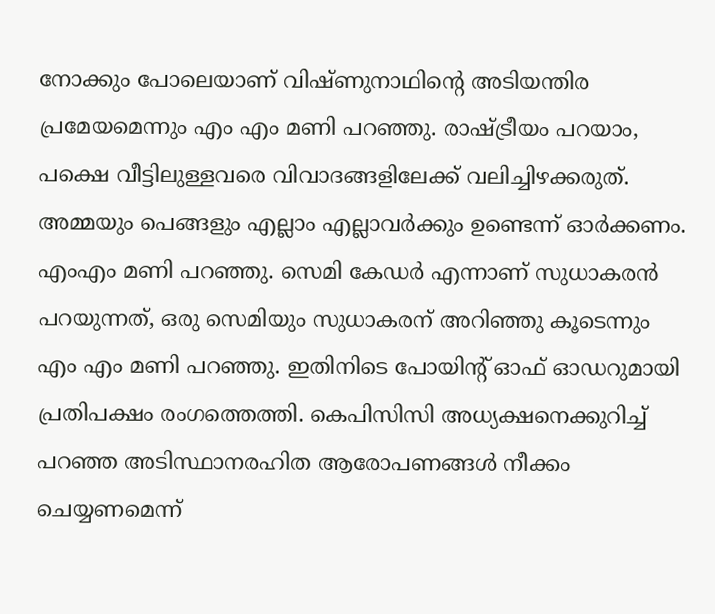നോക്കും പോലെയാണ് വിഷ്ണുനാഥിന്റെ അടിയന്തിര പ്രമേയമെന്നും എം എം മണി പറഞ്ഞു. രാഷ്ട്രീയം പറയാം, പക്ഷെ വീട്ടിലുള്ളവരെ വിവാദങ്ങളിലേക്ക് വലിച്ചിഴക്കരുത്. അമ്മയും പെങ്ങളും എല്ലാം എല്ലാവര്‍ക്കും ഉണ്ടെന്ന് ഓര്‍ക്കണം. എംഎം മണി പറഞ്ഞു. സെമി കേഡര്‍ എന്നാണ് സുധാകരന്‍ പറയുന്നത്, ഒരു സെമിയും സുധാകരന് അറിഞ്ഞു കൂടെന്നും എം എം മണി പറഞ്ഞു. ഇതിനിടെ പോയിന്റ് ഓഫ് ഓഡറുമായി പ്രതിപക്ഷം രംഗത്തെത്തി. കെപിസിസി അധ്യക്ഷനെക്കുറിച്ച്‌ പറഞ്ഞ അടിസ്ഥാനരഹിത ആരോപണങ്ങള്‍ നീക്കം ചെയ്യണമെന്ന്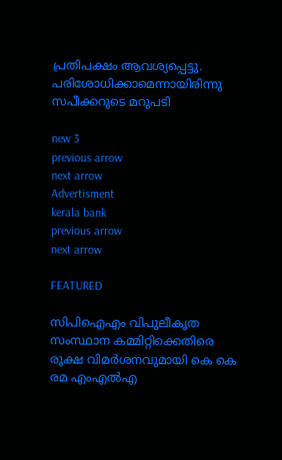പ്രതിപക്ഷം ആവശ്യപ്പെട്ടു. പരിശോധിക്കാമെന്നായിരിന്നു സപീക്കറുടെ മറുപടി

new 3
previous arrow
next arrow
Advertisment
kerala bank
previous arrow
next arrow

FEATURED

സിപിഐഎം വിപുലീകൃത സംസ്ഥാന കമ്മിറ്റിക്കെതിരെ രൂക്ഷ വിമര്‍ശനവുമായി കെ കെ രമ എംഎല്‍എ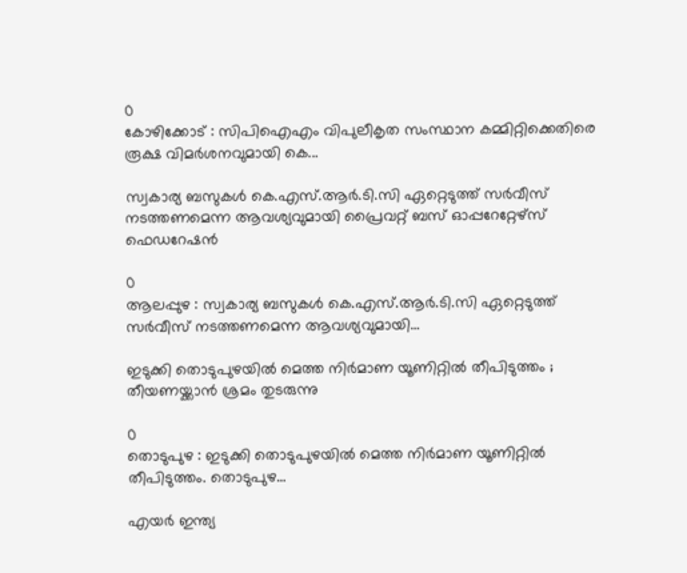0
കോഴിക്കോട് : സിപിഐഎം വിപുലീകൃത സംസ്ഥാന കമ്മിറ്റിക്കെതിരെ രൂക്ഷ വിമര്‍ശനവുമായി കെ...

സ്വകാര്യ ബസുകൾ കെ.എസ്.ആർ.ടി.സി ഏറ്റെടുത്ത് സർവീസ് നടത്തണമെന്ന ആവശ്യവുമായി പ്രൈവറ്റ് ബസ് ഓപ്പറേറ്റേഴ്‌സ് ഫെഡറേഷൻ

0
ആലപ്പുഴ : സ്വകാര്യ ബസുകൾ കെ.എസ്.ആർ.ടി.സി ഏറ്റെടുത്ത് സർവീസ് നടത്തണമെന്ന ആവശ്യവുമായി...

ഇടുക്കി തൊടുപുഴയിൽ മെത്ത നിർമാണ യൂണിറ്റിൽ തീപിടുത്തം ; തീയണയ്ക്കാൻ ശ്രമം തുടരുന്നു

0
തൊടുപുഴ : ഇടുക്കി തൊടുപുഴയിൽ മെത്ത നിർമാണ യൂണിറ്റിൽ തീപിടുത്തം. തൊടുപുഴ...

എയര്‍ ഇന്ത്യ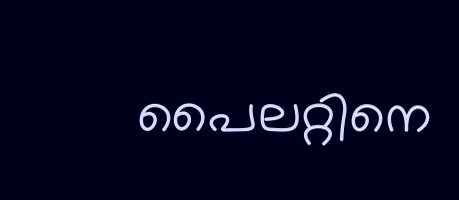പൈലറ്റിനെ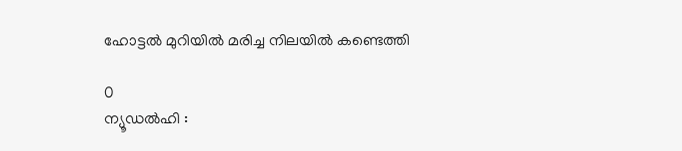ഹോട്ടല്‍ മുറിയില്‍ മരിച്ച നിലയില്‍ കണ്ടെത്തി

0
ന്യൂഡല്‍ഹി :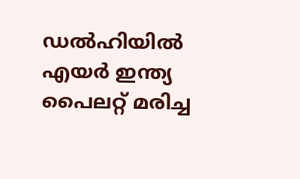ഡല്‍ഹിയില്‍ എയര്‍ ഇന്ത്യ പൈലറ്റ് മരിച്ച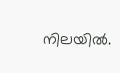നിലയില്‍.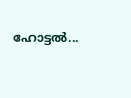ഹോട്ടല്‍...